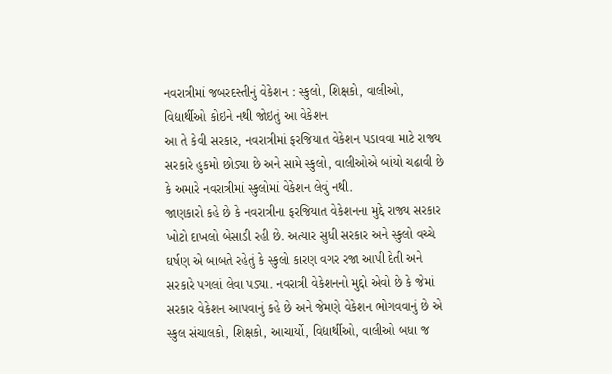નવરાત્રીમાં જબરદસ્તીનું વેકેશન : સ્કુલો, શિક્ષકો, વાલીઓ, વિદ્યાર્થીઓ કોઇને નથી જોઇતું આ વેકેશન
આ તે કેવી સરકાર, નવરાત્રીમાં ફરજિયાત વેકેશન પડાવવા માટે રાજ્ય સરકારે હુકમો છોડ્યા છે અને સામે સ્કુલો, વાલીઓએ બાંયો ચઢાવી છે કે અમારે નવરાત્રીમાં સ્કુલોમાં વેકેશન લેવું નથી.
જાણકારો કહે છે કે નવરાત્રીના ફરજિયાત વેકેશનના મુદ્દે રાજ્ય સરકાર ખોટો દાખલો બેસાડી રહી છે. અત્યાર સુધી સરકાર અને સ્કુલો વચ્ચે ઘર્ષણ એ બાબતે રહેતું કે સ્કુલો કારણ વગર રજા આપી દેતી અને સરકારે પગલાં લેવા પડ્યા. નવરાત્રી વેકેશનનો મુદ્દો એવો છે કે જેમાં સરકાર વેકેશન આપવાનું કહે છે અને જેમણે વેકેશન ભોગવવાનું છે એ સ્કુલ સંચાલકો, શિક્ષકો, આચાર્યો, વિદ્યાર્થીઓ, વાલીઓ બધા જ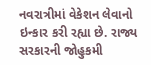નવરાત્રીમાં વેકેશન લેવાનો ઇન્કાર કરી રહ્યા છે. રાજ્ય સરકારની જોહુકમી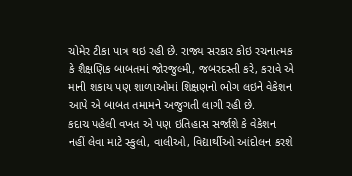ચોમેર ટીકા પાત્ર થઇ રહી છે. રાજ્ય સરકાર કોઇ રચનાત્મક કે શૈક્ષણિક બાબતમાં જોરજુલ્મી, જબરદસ્તી કરે, કરાવે એ માની શકાય પણ શાળાઓમાં શિક્ષણનો ભોગ લઇને વેકેશન આપે એ બાબત તમામને અજુગતી લાગી રહી છે.
કદાચ પહેલી વખત એ પણ ઇતિહાસ સર્જાશે કે વેકેશન નહીં લેવા માટે સ્કુલો, વાલીઓ, વિદ્યાર્થીઓ આંદોલન કરશે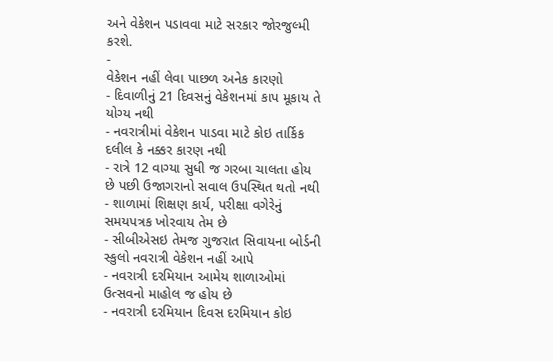અને વેકેશન પડાવવા માટે સરકાર જોરજુલ્મી કરશે.
-
વેકેશન નહીં લેવા પાછળ અનેક કારણો
- દિવાળીનું 21 દિવસનું વેકેશનમાં કાપ મૂકાય તે યોગ્ય નથી
- નવરાત્રીમાં વેકેશન પાડવા માટે કોઇ તાર્કિક દલીલ કે નક્કર કારણ નથી
- રાત્રે 12 વાગ્યા સુધી જ ગરબા ચાલતા હોય છે પછી ઉજાગરાનો સવાલ ઉપસ્થિત થતો નથી
- શાળામાં શિક્ષણ કાર્ય, પરીક્ષા વગેરેનું સમયપત્રક ખોરવાય તેમ છે
- સીબીએસઇ તેમજ ગુજરાત સિવાયના બોર્ડની સ્કુલો નવરાત્રી વેકેશન નહીં આપે
- નવરાત્રી દરમિયાન આમેય શાળાઓમાં ઉત્સવનો માહોલ જ હોય છે
- નવરાત્રી દરમિયાન દિવસ દરમિયાન કોઇ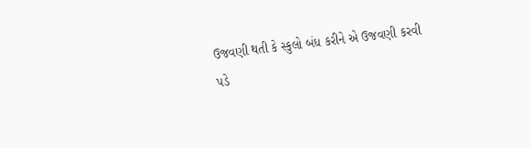ઉજવણી થતી કે સ્કુલો બંધ કરીને એ ઉજવણી કરવી પડે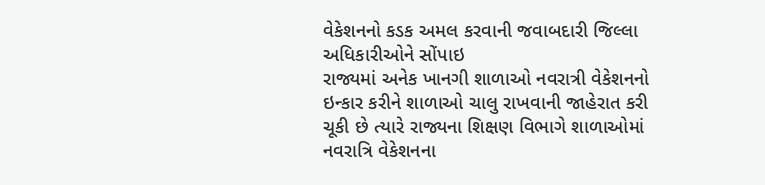વેકેશનનો કડક અમલ કરવાની જવાબદારી જિલ્લા અધિકારીઓને સોંપાઇ
રાજ્યમાં અનેક ખાનગી શાળાઓ નવરાત્રી વેકેશનનો ઇન્કાર કરીને શાળાઓ ચાલુ રાખવાની જાહેરાત કરી ચૂકી છે ત્યારે રાજ્યના શિક્ષણ વિભાગે શાળાઓમાં નવરાત્રિ વેકેશનના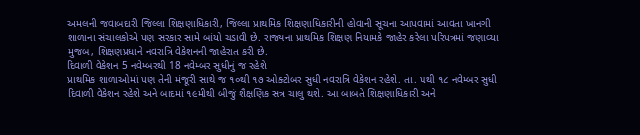અમલની જવાબદારી જિલ્લા શિક્ષણાધિકારી, જિલ્લા પ્રાથમિક શિક્ષણાધિકારીની હોવાની સૂચના આપવામાં આવતા ખાનગી શાળાના સંચાલકોએ પણ સરકાર સામે બાંયો ચડાવી છે. રાજ્યના પ્રાથમિક શિક્ષણ નિયામકે જાહેર કરેલા પરિપત્રમાં જણાવ્યા મુજબ, શિક્ષણપ્રધાને નવરાત્રિ વેકેશનની જાહેરાત કરી છે.
દિવાળી વેકેશન 5 નવેમ્બરથી 18 નવેમ્બર સુધીનું જ રહેશે
પ્રાથમિક શાળાઓમાં પણ તેની મંજૂરી સાથે જ ૧૦થી ૧૭ ઓક્ટોબર સુધી નવરાત્રિ વેકેશન રહેશે. તા. ૫થી ૧૮ નવેમ્બર સુધી દિવાળી વેકેશન રહેશે અને બાદમાં ૧૯મીથી બીજું શૈક્ષણિક સત્ર ચાલુ થશે. આ બાબતે શિક્ષણાધિકારી અને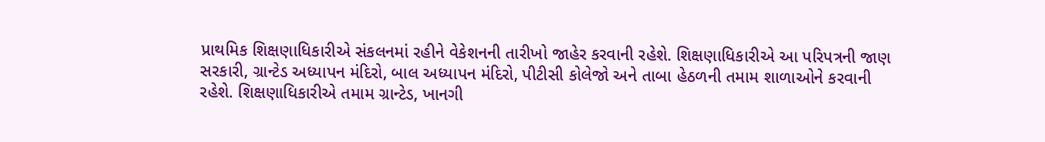પ્રાથમિક શિક્ષણાધિકારીએ સંકલનમાં રહીને વેકેશનની તારીખો જાહેર કરવાની રહેશે. શિક્ષણાધિકારીએ આ પરિપત્રની જાણ સરકારી, ગ્રાન્ટેડ અધ્યાપન મંદિરો, બાલ અધ્યાપન મંદિરો, પીટીસી કોલેજો અને તાબા હેઠળની તમામ શાળાઓને કરવાની રહેશે. શિક્ષણાધિકારીએ તમામ ગ્રાન્ટેડ, ખાનગી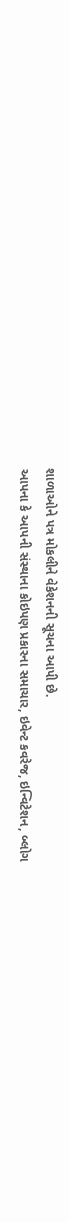શાળાઓને પત્ર મોકલીને વેકેશનની સૂચના આપી છે.
આપના કે આપની સંસ્થાના કોઇપણ પ્રકારના સમાચાર, ઇવેન્ટ કવરેજ, ઇન્વિટેશન, બ્લોગ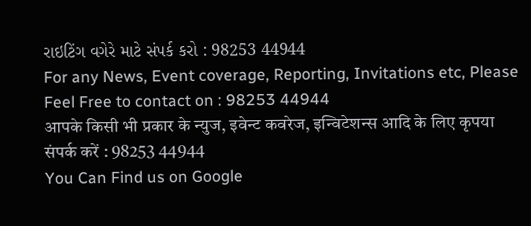રાઇટિંગ વગેરે માટે સંપર્ક કરો : 98253 44944
For any News, Event coverage, Reporting, Invitations etc, Please Feel Free to contact on : 98253 44944
आपके किसी भी प्रकार के न्युज, इवेन्ट कवरेज, इन्विटेशन्स आदि के लिए कृपया संपर्क करें : 98253 44944
You Can Find us on Google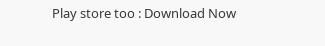Play store too : Download Now